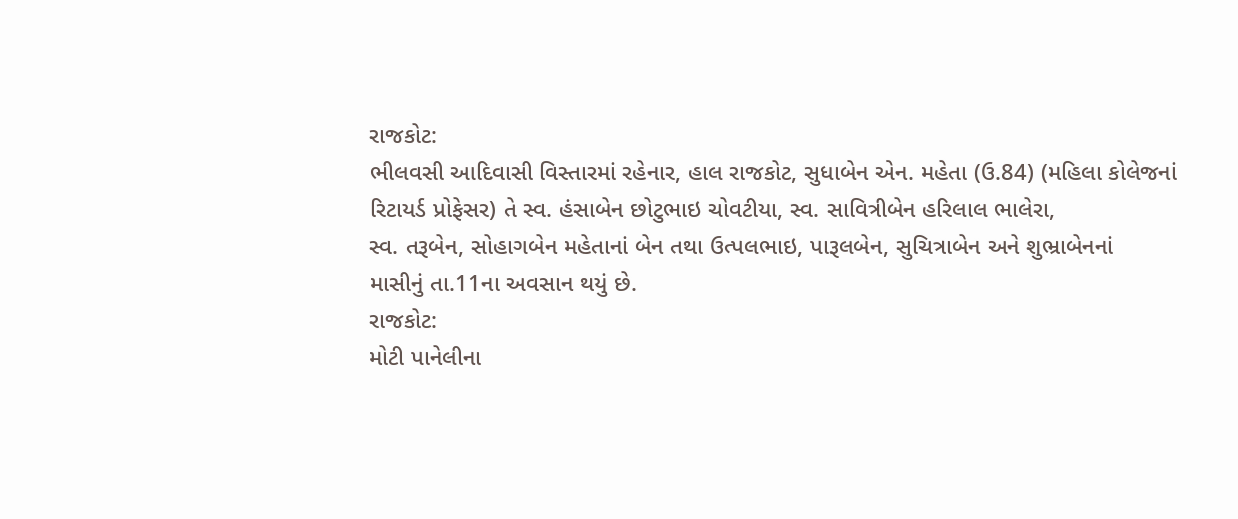રાજકોટ:
ભીલવસી આદિવાસી વિસ્તારમાં રહેનાર, હાલ રાજકોટ, સુધાબેન એન. મહેતા (ઉ.84) (મહિલા કોલેજનાં
રિટાયર્ડ પ્રોફેસર) તે સ્વ. હંસાબેન છોટુભાઇ ચોવટીયા, સ્વ. સાવિત્રીબેન હરિલાલ ભાલેરા,
સ્વ. તરૂબેન, સોહાગબેન મહેતાનાં બેન તથા ઉત્પલભાઇ, પારૂલબેન, સુચિત્રાબેન અને શુભ્રાબેનનાં
માસીનું તા.11ના અવસાન થયું છે.
રાજકોટ:
મોટી પાનેલીના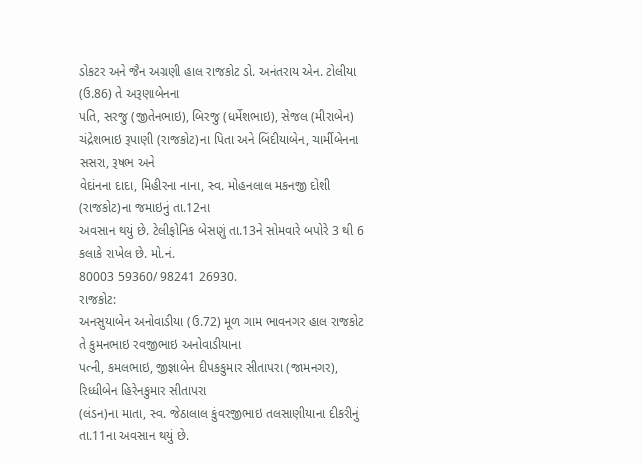ડોકટર અને જૈન અગ્રણી હાલ રાજકોટ ડો. અનંતરાય એન. ટોલીયા (ઉ.86) તે અરૂણાબેનના
પતિ, સરજુ (જીતેનભાઇ), બિરજુ (ધર્મેશભાઇ), સેજલ (મીરાબેન) ચંદ્રેશભાઇ રૂપાણી (રાજકોટ)ના પિતા અને બિંદીયાબેન, ચાર્મીબેનના સસરા, રૂષભ અને
વેદાંનના દાદા, મિહીરના નાના, સ્વ. મોહનલાલ મકનજી દોશી (રાજકોટ)ના જમાઇનું તા.12ના
અવસાન થયું છે. ટેલીફોનિક બેસણું તા.13ને સોમવારે બપોરે 3 થી 6 કલાકે રાખેલ છે. મો.નં.
80003 59360/ 98241 26930.
રાજકોટ:
અનસુયાબેન અનોવાડીયા (ઉ.72) મૂળ ગામ ભાવનગર હાલ રાજકોટ તે કુમનભાઇ રવજીભાઇ અનોવાડીયાના
પત્ની, કમલભાઇ, જીજ્ઞાબેન દીપકકુમાર સીતાપરા (જામનગર), રિધ્ધીબેન હિરેનકુમાર સીતાપરા
(લંડન)ના માતા, સ્વ. જેઠાલાલ કુંવરજીભાઇ તલસાણીયાના દીકરીનું તા.11ના અવસાન થયું છે.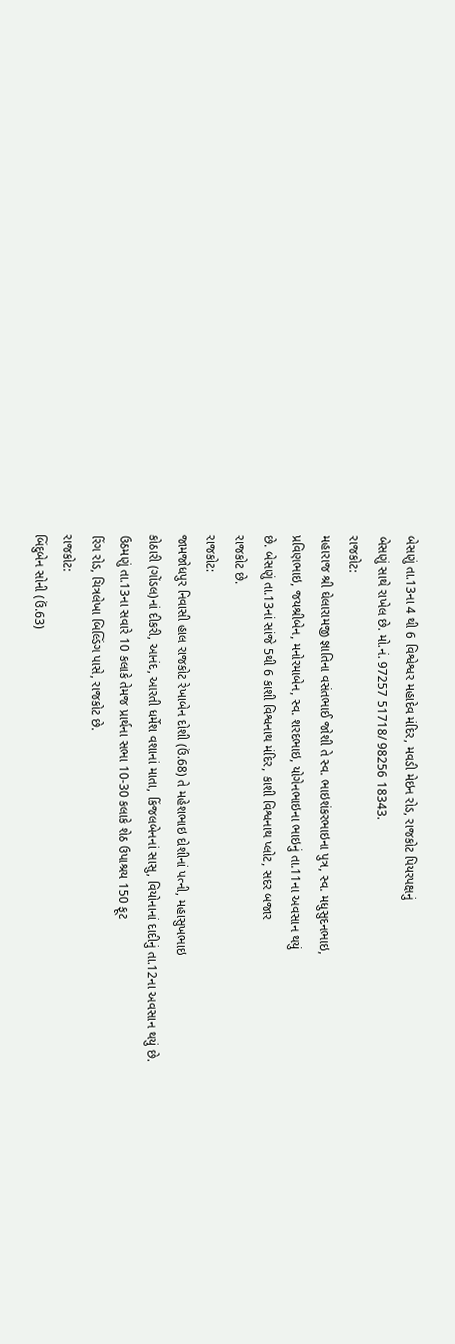બેસણું તા.13ના 4 થી 6 વિશ્વેશ્વર મહાદેવ મંદિર, મવડી મેઇન રોડ, રાજકોટ પિયરપક્ષનું
બેસણું સાથે રાખેલ છે. મો.નં. 97257 51718/ 98256 18343.
રાજકોટ:
મહારાજ શ્રી ઘેલારામજી જ્ઞાતિના વસંતભાઈ જોશી તે સ્વ. ભાઇશંકરભાઇના પુત્ર, સ્વ. મધુસુદનભાઇ,
પ્રવિણભાઇ, જયશ્રીબેન, મનોરમાબેન, સ્વ. શરદભાઇ, યોગેનભાઇના ભાઇનું તા.11ના અવસાન થયું
છે. બેસણું તા.13નાં સાંજે 5થી 6 કાશી વિશ્વનાથ મંદિર, કાશી વિશ્વનાથ પ્લોટ, સદર બજાર
રાજકોટ છે.
રાજકોટ:
જામજોધપુર નિવાસી હાલ રાજકોટ રેખાબેન દોશી (ઉં.68) તે મહેશભાઇ દોશીનાં પત્ની, મહાસુખભાઇ
કોઠારી (ગોંડલ)નાં દીકરી, આનંદ, આરતી ધર્મેશ વશાનાં માતા, કિંજલબેનનાં સાસુ, વિયોનાનાં દાદીનું તા.12ના અવસાન થયું છે.
ઉઠમણું તા.13ના સવારે 10 કલાકે તેમજ પ્રાર્થના સભા 10-30 કલાકે શેઠ ઉપાશ્રય 150 ફૂટ
રિંગ રોડ, ચિત્રલેખા બિલ્ડિંગ પાસે, રાજકોટ છે.
રાજકોટ:
બિંદુબેન સોની (ઉં.63)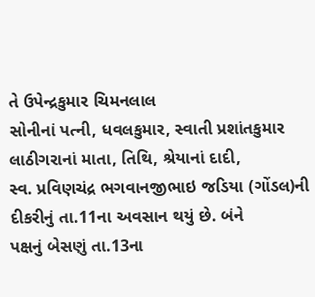તે ઉપેન્દ્રકુમાર ચિમનલાલ
સોનીનાં પત્ની, ધવલકુમાર, સ્વાતી પ્રશાંતકુમાર લાઠીગરાનાં માતા, તિથિ, શ્રેયાનાં દાદી,
સ્વ. પ્રવિણચંદ્ર ભગવાનજીભાઇ જડિયા (ગોંડલ)ની દીકરીનું તા.11ના અવસાન થયું છે. બંને
પક્ષનું બેસણું તા.13ના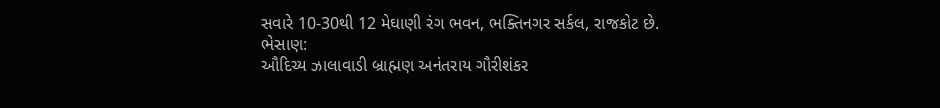સવારે 10-30થી 12 મેઘાણી રંગ ભવન, ભક્તિનગર સર્કલ, રાજકોટ છે.
ભેસાણ:
ઔદિચ્ય ઝાલાવાડી બ્રાહ્મણ અનંતરાય ગૌરીશંકર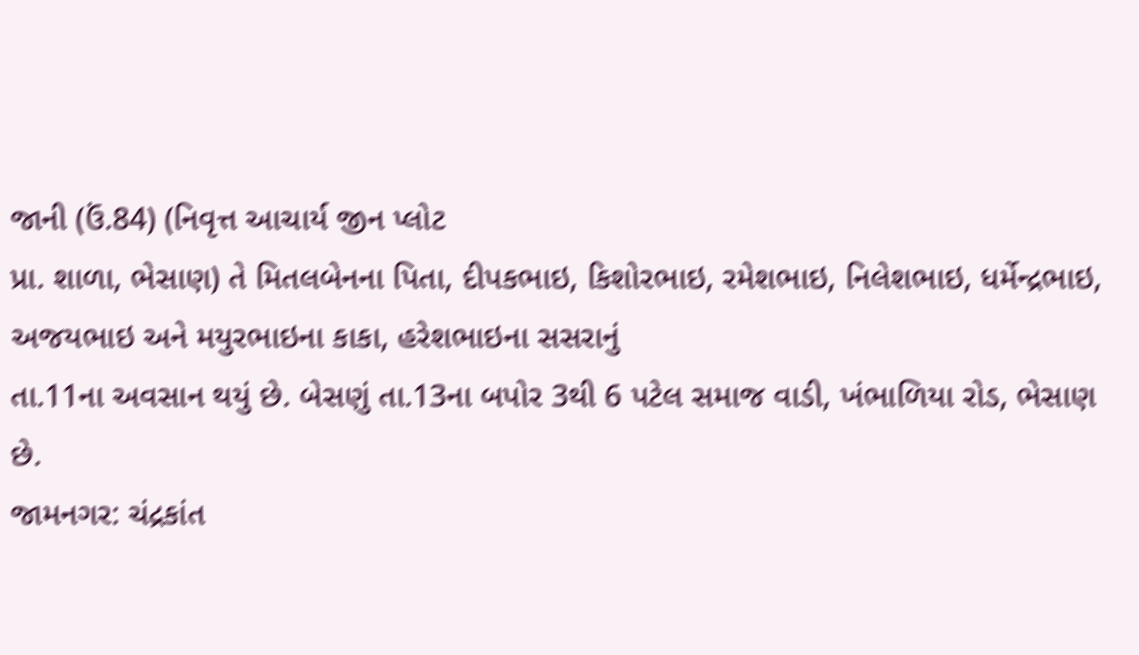જાની (ઉં.84) (નિવૃત્ત આચાર્ય જીન પ્લોટ
પ્રા. શાળા, ભેસાણ) તે મિતલબેનના પિતા, દીપકભાઇ, કિશોરભાઇ, રમેશભાઇ, નિલેશભાઇ, ધર્મેન્દ્રભાઇ,
અજયભાઇ અને મયુરભાઇના કાકા, હરેશભાઇના સસરાનું
તા.11ના અવસાન થયું છે. બેસણું તા.13ના બપોર 3થી 6 પટેલ સમાજ વાડી, ખંભાળિયા રોડ, ભેસાણ
છે.
જામનગર: ચંદ્રકાંત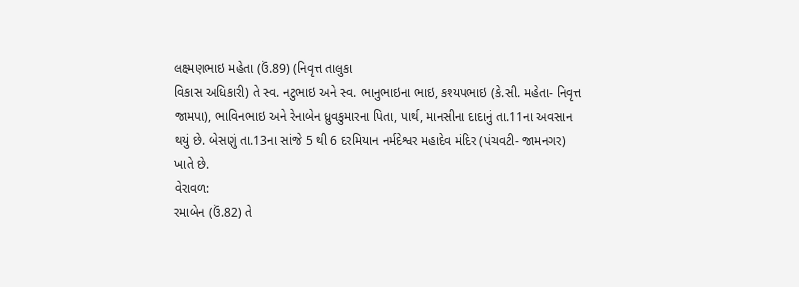લક્ષ્મણભાઇ મહેતા (ઉં.89) (નિવૃત્ત તાલુકા
વિકાસ અધિકારી) તે સ્વ. નટુભાઇ અને સ્વ. ભાનુભાઇના ભાઇ, કશ્યપભાઇ (કે.સી. મહેતા- નિવૃત્ત
જામપા), ભાવિનભાઇ અને રેનાબેન ધ્રુવકુમારના પિતા, પાર્થ, માનસીના દાદાનું તા.11ના અવસાન
થયું છે. બેસણું તા.13ના સાંજે 5 થી 6 દરમિયાન નર્મદેશ્વર મહાદેવ મંદિર (પંચવટી- જામનગર)
ખાતે છે.
વેરાવળ:
રમાબેન (ઉં.82) તે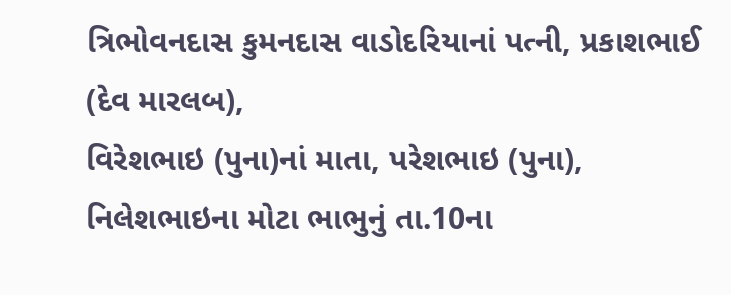ત્રિભોવનદાસ કુમનદાસ વાડોદરિયાનાં પત્ની, પ્રકાશભાઈ (દેવ મારલબ),
વિરેશભાઇ (પુના)નાં માતા, પરેશભાઇ (પુના), નિલેશભાઇના મોટા ભાભુનું તા.10ના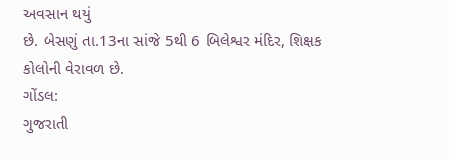અવસાન થયું
છે. બેસણું તા.13ના સાંજે 5થી 6 બિલેશ્વર મંદિર, શિક્ષક કોલોની વેરાવળ છે.
ગોંડલ:
ગુજરાતી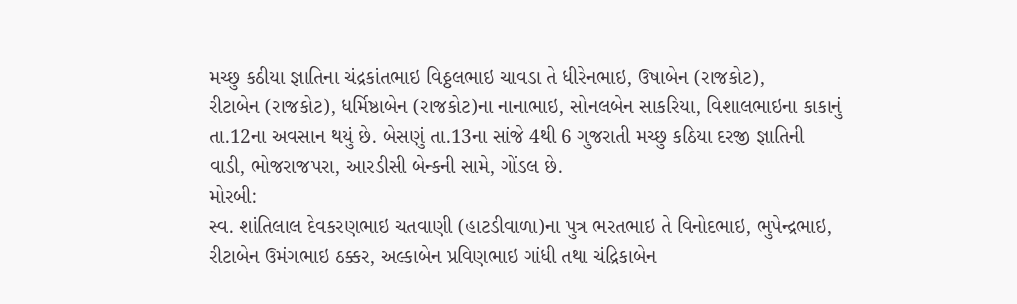મચ્છુ કઠીયા જ્ઞાતિના ચંદ્રકાંતભાઇ વિઠ્ઠલભાઇ ચાવડા તે ધીરેનભાઇ, ઉષાબેન (રાજકોટ),
રીટાબેન (રાજકોટ), ધર્મિષ્ઠાબેન (રાજકોટ)ના નાનાભાઇ, સોનલબેન સાકરિયા, વિશાલભાઇના કાકાનું
તા.12ના અવસાન થયું છે. બેસણું તા.13ના સાંજે 4થી 6 ગુજરાતી મચ્છુ કઠિયા દરજી જ્ઞાતિની
વાડી, ભોજરાજપરા, આરડીસી બેન્કની સામે, ગોંડલ છે.
મોરબી:
સ્વ. શાંતિલાલ દેવકરણભાઇ ચતવાણી (હાટડીવાળા)ના પુત્ર ભરતભાઇ તે વિનોદભાઇ, ભુપેન્દ્રભાઇ,
રીટાબેન ઉમંગભાઇ ઠક્કર, અલ્કાબેન પ્રવિણભાઇ ગાંધી તથા ચંદ્રિકાબેન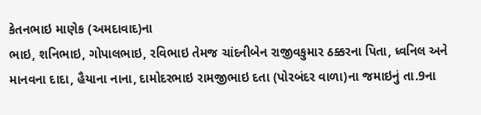કેતનભાઇ માણેક (અમદાવાદ)ના
ભાઇ, શનિભાઇ, ગોપાલભાઇ, રવિભાઇ તેમજ ચાંદનીબેન રાજીવકુમાર ઠક્કરના પિતા, ધ્વનિલ અને
માનવના દાદા, હૈયાના નાના, દામોદરભાઇ રામજીભાઇ દતા (પોરબંદર વાળા)ના જમાઇનું તા.9ના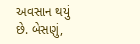અવસાન થયું છે. બેસણું,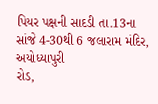પિયર પક્ષની સાદડી તા.13ના સાંજે 4-30થી 6 જલારામ મંદિર, અયોધ્યાપુરી
રોડ,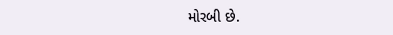મોરબી છે.